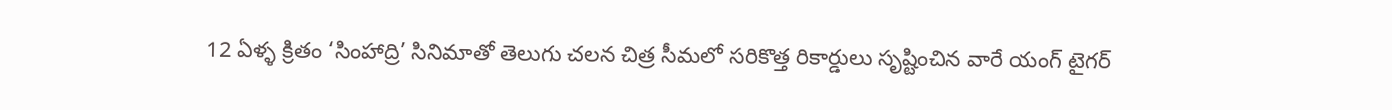12 ఏళ్ళ క్రితం ‘సింహాద్రి’ సినిమాతో తెలుగు చలన చిత్ర సీమలో సరికొత్త రికార్డులు సృష్టించిన వారే యంగ్ టైగర్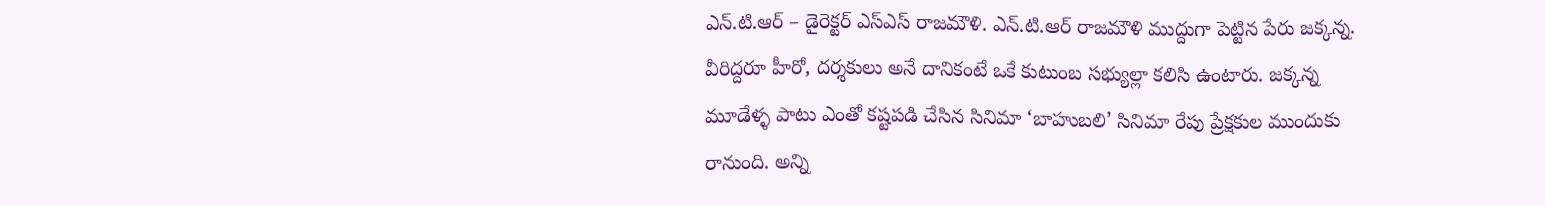ఎన్.టి.ఆర్ – డైరెక్టర్ ఎస్ఎస్ రాజమౌళి. ఎన్.టి.ఆర్ రాజమౌళి ముద్దుగా పెట్టిన పేరు జక్కన్న. వీరిద్దరూ హీరో, దర్శకులు అనే దానికంటే ఒకే కుటుంబ సభ్యుల్లా కలిసి ఉంటారు. జక్కన్న మూడేళ్ళ పాటు ఎంతో కష్టపడి చేసిన సినిమా ‘బాహుబలి’ సినిమా రేపు ప్రేక్షకుల ముందుకు రానుంది. అన్ని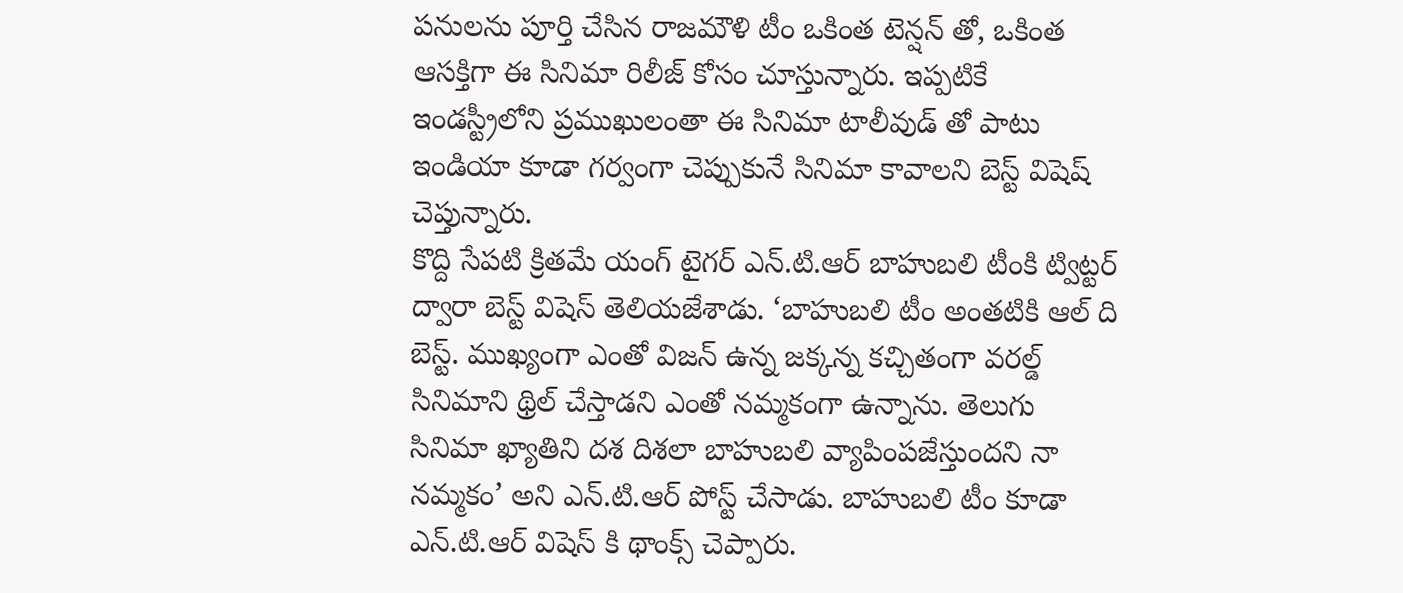పనులను పూర్తి చేసిన రాజమౌళి టీం ఒకింత టెన్షన్ తో, ఒకింత ఆసక్తిగా ఈ సినిమా రిలీజ్ కోసం చూస్తున్నారు. ఇప్పటికే ఇండస్ట్రీలోని ప్రముఖులంతా ఈ సినిమా టాలీవుడ్ తో పాటు ఇండియా కూడా గర్వంగా చెప్పుకునే సినిమా కావాలని బెస్ట్ విషెష్ చెప్తున్నారు.
కొద్ది సేపటి క్రితమే యంగ్ టైగర్ ఎన్.టి.ఆర్ బాహుబలి టీంకి ట్విట్టర్ ద్వారా బెస్ట్ విషెస్ తెలియజేశాడు. ‘బాహుబలి టీం అంతటికి ఆల్ ది బెస్ట్. ముఖ్యంగా ఎంతో విజన్ ఉన్న జక్కన్న కచ్చితంగా వరల్డ్ సినిమాని థ్రిల్ చేస్తాడని ఎంతో నమ్మకంగా ఉన్నాను. తెలుగు సినిమా ఖ్యాతిని దశ దిశలా బాహుబలి వ్యాపింపజేస్తుందని నా నమ్మకం’ అని ఎన్.టి.ఆర్ పోస్ట్ చేసాడు. బాహుబలి టీం కూడా ఎన్.టి.ఆర్ విషెస్ కి థాంక్స్ చెప్పారు.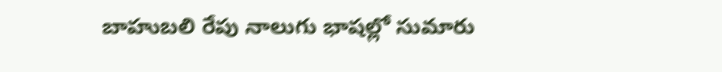బాహుబలి రేపు నాలుగు భాషల్లో సుమారు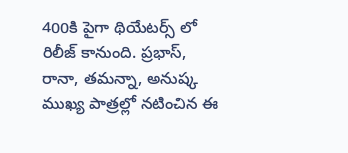400కి పైగా థియేటర్స్ లో రిలీజ్ కానుంది. ప్రభాస్, రానా, తమన్నా, అనుష్క ముఖ్య పాత్రల్లో నటించిన ఈ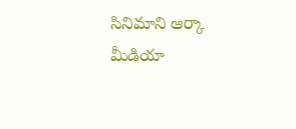సినిమాని ఆర్కా మీడియా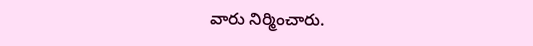వారు నిర్మించారు.